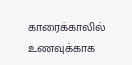காரைக்காலில் உணவுக்காக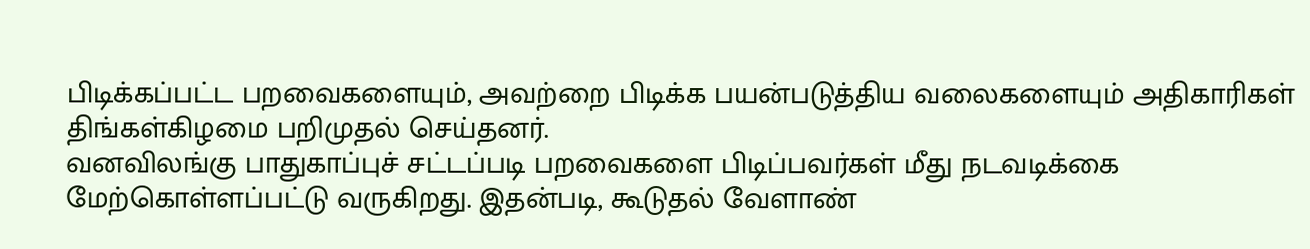பிடிக்கப்பட்ட பறவைகளையும், அவற்றை பிடிக்க பயன்படுத்திய வலைகளையும் அதிகாரிகள் திங்கள்கிழமை பறிமுதல் செய்தனர்.
வனவிலங்கு பாதுகாப்புச் சட்டப்படி பறவைகளை பிடிப்பவர்கள் மீது நடவடிக்கை மேற்கொள்ளப்பட்டு வருகிறது. இதன்படி, கூடுதல் வேளாண்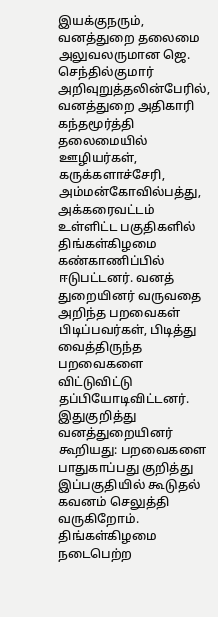இயக்குநரும், வனத்துறை தலைமை அலுவலருமான ஜெ. செந்தில்குமார் அறிவுறுத்தலின்பேரில், வனத்துறை அதிகாரி கந்தமூர்த்தி தலைமையில் ஊழியர்கள், கருக்களாச்சேரி, அம்மன்கோவில்பத்து, அக்கரைவட்டம் உள்ளிட்ட பகுதிகளில் திங்கள்கிழமை கண்காணிப்பில் ஈடுபட்டனர். வனத் துறையினர் வருவதை அறிந்த பறவைகள் பிடிப்பவர்கள், பிடித்து வைத்திருந்த பறவைகளை விட்டுவிட்டு தப்பியோடிவிட்டனர்.
இதுகுறித்து வனத்துறையினர் கூறியது: பறவைகளை பாதுகாப்பது குறித்து இப்பகுதியில் கூடுதல் கவனம் செலுத்தி வருகிறோம். திங்கள்கிழமை நடைபெற்ற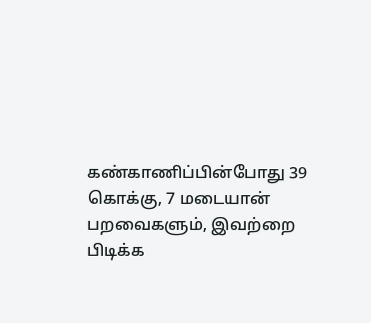கண்காணிப்பின்போது 39 கொக்கு, 7 மடையான் பறவைகளும், இவற்றை பிடிக்க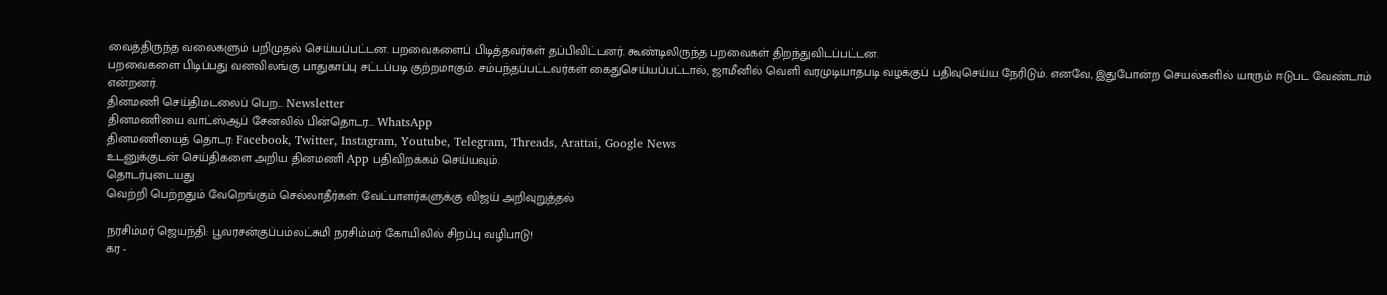வைத்திருந்த வலைகளும் பறிமுதல் செய்யப்பட்டன. பறவைகளைப் பிடித்தவர்கள் தப்பிவிட்டனர். கூண்டிலிருந்த பறவைகள் திறந்துவிடப்பட்டன.
பறவைகளை பிடிப்பது வனவிலங்கு பாதுகாப்பு சட்டப்படி குற்றமாகும். சம்பந்தப்பட்டவர்கள் கைதுசெய்யப்பட்டால், ஜாமீனில் வெளி வரமுடியாதபடி வழக்குப் பதிவுசெய்ய நேரிடும். எனவே, இதுபோன்ற செயல்களில் யாரும் ஈடுபட வேண்டாம் என்றனர்.
தினமணி செய்திமடலைப் பெற... Newsletter
தினமணி'யை வாட்ஸ்ஆப் சேனலில் பின்தொடர... WhatsApp
தினமணியைத் தொடர: Facebook, Twitter, Instagram, Youtube, Telegram, Threads, Arattai, Google News
உடனுக்குடன் செய்திகளை அறிய தினமணி App பதிவிறக்கம் செய்யவும்.
தொடர்புடையது
வெற்றி பெற்றதும் வேறெங்கும் செல்லாதீர்கள்: வேட்பாளர்களுக்கு விஜய் அறிவுறுத்தல்

நரசிம்மர் ஜெயந்தி: பூவரசன்குப்பம்லட்சுமி நரசிம்மர் கோயிலில் சிறப்பு வழிபாடு!
கர -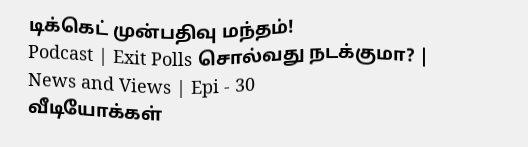டிக்கெட் முன்பதிவு மந்தம்!
Podcast | Exit Polls சொல்வது நடக்குமா? | News and Views | Epi - 30
வீடியோக்கள்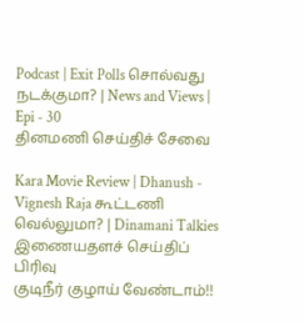Podcast | Exit Polls சொல்வது நடக்குமா? | News and Views | Epi - 30
தினமணி செய்திச் சேவை

Kara Movie Review | Dhanush - Vignesh Raja கூட்டணி வெல்லுமா? | Dinamani Talkies
இணையதளச் செய்திப் பிரிவு
குடிநீர் குழாய் வேண்டாம்!!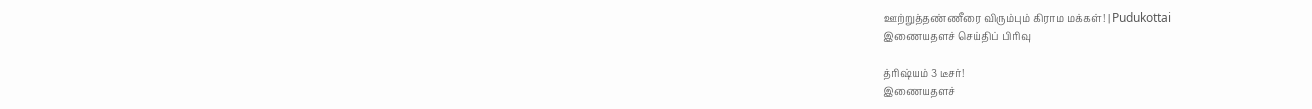ஊற்றுத்தண்ணீரை விரும்பும் கிராம மக்கள்! | Pudukottai
இணையதளச் செய்திப் பிரிவு

த்ரிஷ்யம் 3 டீசர்!
இணையதளச்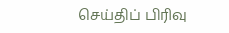செய்திப் பிரிவு